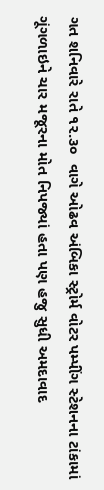ગત શનિવારે રાતે ૧૨.૩૦  વાગે ઓઢવ અંબિકા સ્ટ્રોર્મ વોટર પમ્પીંગ સ્ટેશનના ટાંકામાં ગૂંગળાઇને ચાર મજૂરના મોત નિપજ્યાં હતા પણ હજુ સુધી અમદાવાદ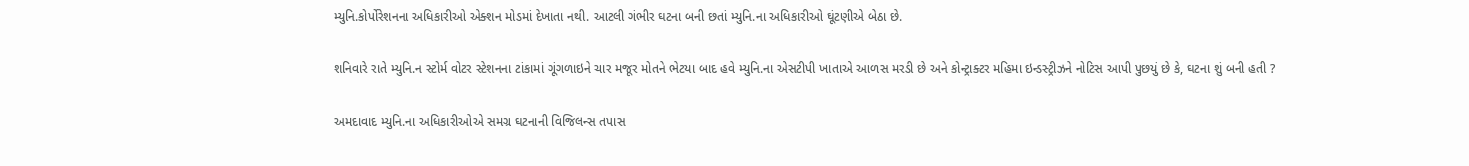મ્યુનિ.કોર્પોરેશનના અધિકારીઓ એક્શન મોડમાં દેખાતા નથી. આટલી ગંભીર ઘટના બની છતાં મ્યુનિ.ના અધિકારીઓ ઘૂંટણીએ બેઠા છે.

શનિવારે રાતે મ્યુનિ.ન સ્ટોર્મ વોટર સ્ટેશનના ટાંકામાં ગૂંગળાઇને ચાર મજૂર મોતને ભેટયા બાદ હવે મ્યુનિ.ના એસટીપી ખાતાએ આળસ મરડી છે અને કોન્ટ્રાક્ટર મહિમા ઇન્ડસ્ટ્રીઝને નોટિસ આપી પુછયું છે કે, ઘટના શું બની હતી ?

અમદાવાદ મ્યુનિ.ના અધિકારીઓએ સમગ્ર ઘટનાની વિજિલન્સ તપાસ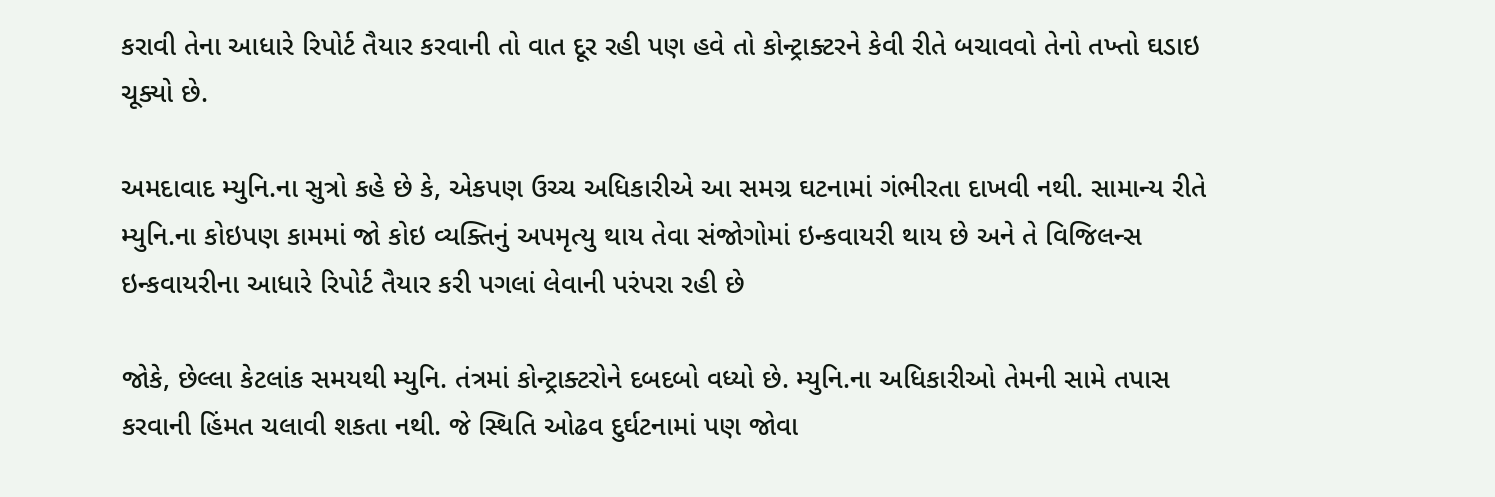કરાવી તેના આધારે રિપોર્ટ તૈયાર કરવાની તો વાત દૂર રહી પણ હવે તો કોન્ટ્રાક્ટરને કેવી રીતે બચાવવો તેનો તખ્તો ઘડાઇ ચૂક્યો છે.

અમદાવાદ મ્યુનિ.ના સુત્રો કહે છે કે, એકપણ ઉચ્ચ અધિકારીએ આ સમગ્ર ઘટનામાં ગંભીરતા દાખવી નથી. સામાન્ય રીતે મ્યુનિ.ના કોઇપણ કામમાં જો કોઇ વ્યક્તિનું અપમૃત્યુ થાય તેવા સંજોગોમાં ઇન્કવાયરી થાય છે અને તે વિજિલન્સ ઇન્કવાયરીના આધારે રિપોર્ટ તૈયાર કરી પગલાં લેવાની પરંપરા રહી છે

જોકે, છેલ્લા કેટલાંક સમયથી મ્યુનિ. તંત્રમાં કોન્ટ્રાક્ટરોને દબદબો વધ્યો છે. મ્યુનિ.ના અધિકારીઓ તેમની સામે તપાસ કરવાની હિંમત ચલાવી શકતા નથી. જે સ્થિતિ ઓઢવ દુર્ઘટનામાં પણ જોવા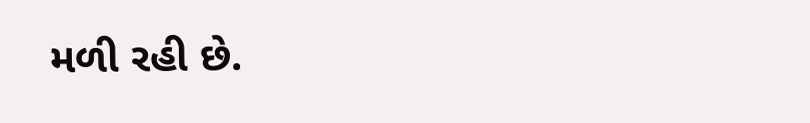મળી રહી છે.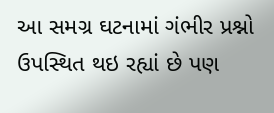આ સમગ્ર ઘટનામાં ગંભીર પ્રશ્નો ઉપસ્થિત થઇ રહ્યાં છે પણ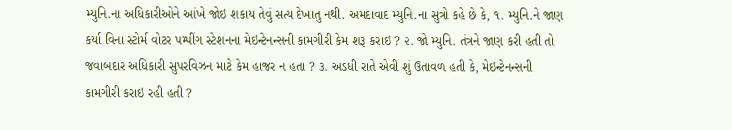મ્યુનિ.ના અધિકારીઓને આંખે જોઇ શકાય તેવું સત્ય દેખાતુ નથી. અમદાવાદ મ્યુનિ.ના સુત્રો કહે છે કે, ૧. મ્યુનિ.ને જાણ કર્યા વિના સ્ટોર્મ વોટર પમ્પીંગ સ્ટેશનના મેઇન્ટેનન્સની કામગીરી કેમ શરૂ કરાઇ ? ૨. જો મ્યુનિ. તંત્રને જાણ કરી હતી તો જવાબદાર અધિકારી સુપરવિઝન માટે કેમ હાજર ન હતા ? ૩. અડધી રાતે એવી શું ઉતાવળ હતી કે, મેઇન્ટેનન્સની કામગીરી કરાઇ રહી હતી ?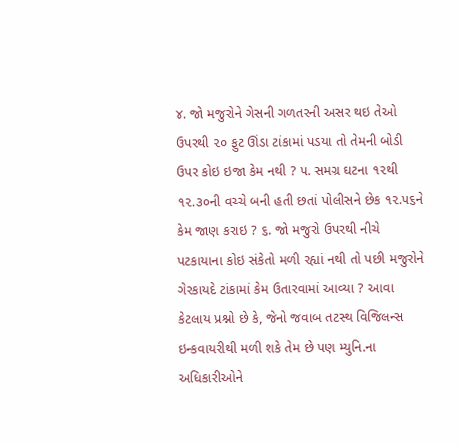૪. જો મજુરોને ગેસની ગળતરની અસર થઇ તેઓ ઉપરથી ૨૦ ફુટ ઊંડા ટાંકામાં પડયા તો તેમની બોડી ઉપર કોઇ ઇજા કેમ નથી ? ૫. સમગ્ર ઘટના ૧૨થી ૧૨.૩૦ની વચ્ચે બની હતી છતાં પોલીસને છેક ૧૨.૫૬ને કેમ જાણ કરાઇ ? ૬. જો મજુરો ઉપરથી નીચે પટકાયાના કોઇ સંકેતો મળી રહ્યાં નથી તો પછી મજુરોને ગેરકાયદે ટાંકામાં કેમ ઉતારવામાં આવ્યા ? આવા કેટલાય પ્રશ્નો છે કે, જેનો જવાબ તટસ્થ વિજિલન્સ ઇન્કવાયરીથી મળી શકે તેમ છે પણ મ્યુનિ.ના અધિકારીઓને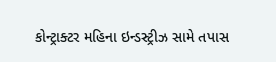કોન્ટ્રાક્ટર મહિના ઇન્ડસ્ટ્રીઝ સામે તપાસ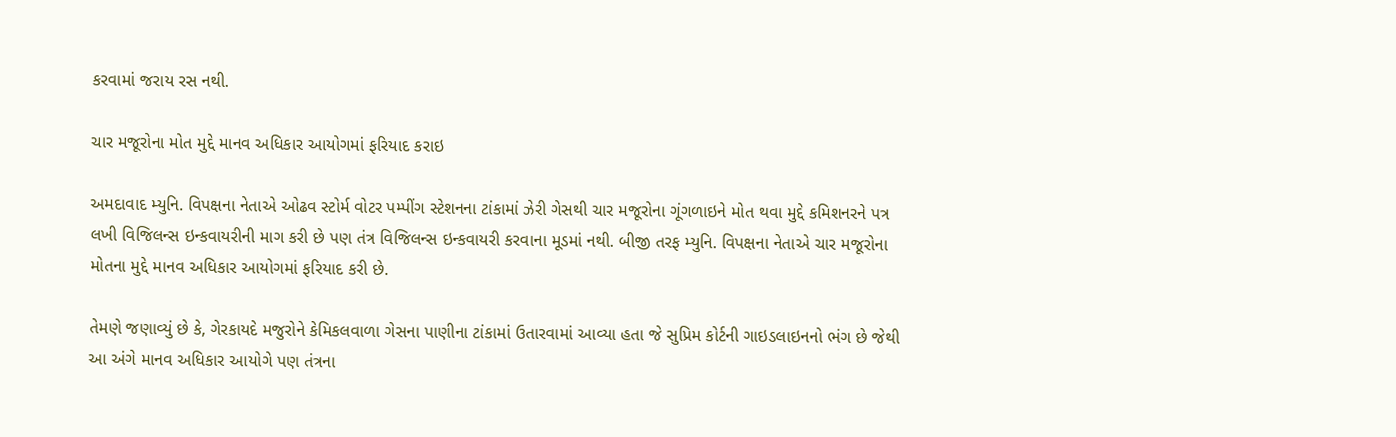કરવામાં જરાય રસ નથી.

ચાર મજૂરોના મોત મુદ્દે માનવ અધિકાર આયોગમાં ફરિયાદ કરાઇ

અમદાવાદ મ્યુનિ. વિપક્ષના નેતાએ ઓઢવ સ્ટોર્મ વોટર પમ્પીંગ સ્ટેશનના ટાંકામાં ઝેરી ગેસથી ચાર મજૂરોના ગૂંગળાઇને મોત થવા મુદ્દે કમિશનરને પત્ર લખી વિજિલન્સ ઇન્કવાયરીની માગ કરી છે પણ તંત્ર વિજિલન્સ ઇન્કવાયરી કરવાના મૂડમાં નથી. બીજી તરફ મ્યુનિ. વિપક્ષના નેતાએ ચાર મજૂરોના મોતના મુદ્દે માનવ અધિકાર આયોગમાં ફરિયાદ કરી છે.

તેમણે જણાવ્યું છે કે, ગેરકાયદે મજુરોને કેમિકલવાળા ગેસના પાણીના ટાંકામાં ઉતારવામાં આવ્યા હતા જે સુપ્રિમ કોર્ટની ગાઇડલાઇનનો ભંગ છે જેથી આ અંગે માનવ અધિકાર આયોગે પણ તંત્રના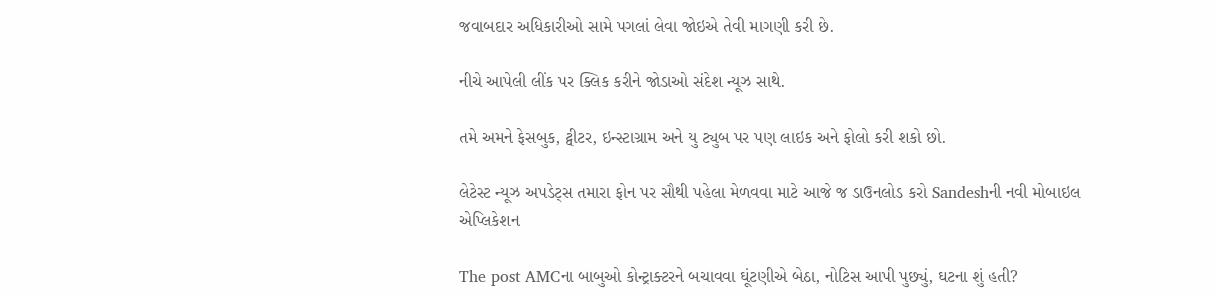જવાબદાર અધિકારીઓ સામે પગલાં લેવા જોઇએ તેવી માગણી કરી છે.

નીચે આપેલી લીંક પર ક્લિક કરીને જોડાઓ સંદેશ ન્યૂઝ સાથે.

તમે અમને ફેસબુક, ટ્વીટર, ઇન્સ્ટાગ્રામ અને યુ ટ્યુબ પર પણ લાઇક અને ફોલો કરી શકો છો.

લેટેસ્ટ ન્યૂઝ અપડેટ્સ તમારા ફોન પર સૌથી પહેલા મેળવવા માટે આજે જ ડાઉનલોડ કરો Sandeshની નવી મોબાઇલ એપ્લિકેશન

The post AMCના બાબુઓ કોન્ટ્રાક્ટરને બચાવવા ઘૂંટણીએ બેઠા, નોટિસ આપી પુછ્યું, ઘટના શું હતી?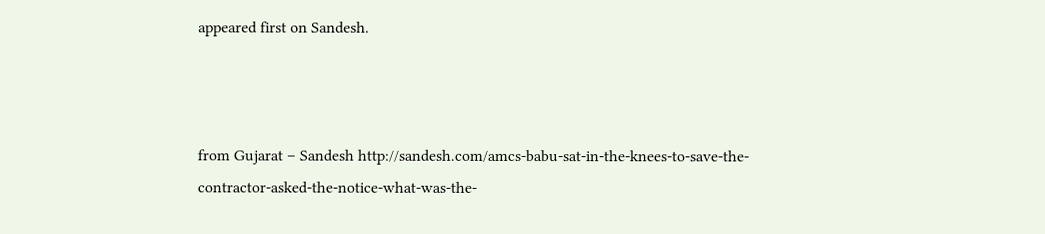appeared first on Sandesh.



from Gujarat – Sandesh http://sandesh.com/amcs-babu-sat-in-the-knees-to-save-the-contractor-asked-the-notice-what-was-the-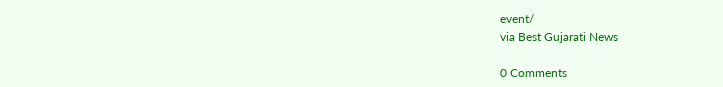event/
via Best Gujarati News

0 Comments